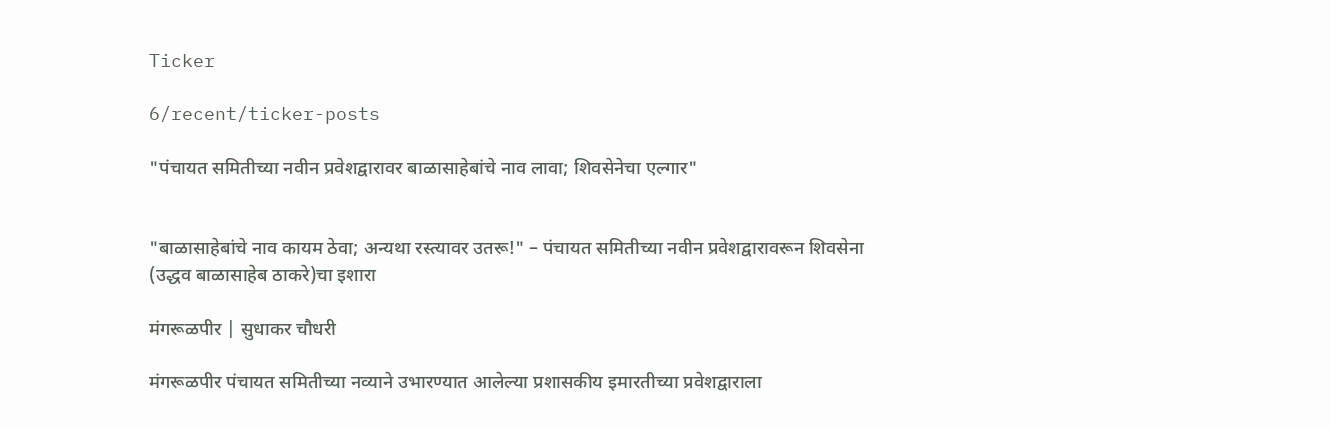Ticker

6/recent/ticker-posts

"पंचायत समितीच्या नवीन प्रवेशद्वारावर बाळासाहेबांचे नाव लावा; शिवसेनेचा एल्गार"


"बाळासाहेबांचे नाव कायम ठेवा; अन्यथा रस्त्यावर उतरू!" – पंचायत समितीच्या नवीन प्रवेशद्वारावरून शिवसेना (उद्धव बाळासाहेब ठाकरे)चा इशारा

मंगरूळपीर | सुधाकर चौधरी

मंगरूळपीर पंचायत समितीच्या नव्याने उभारण्यात आलेल्या प्रशासकीय इमारतीच्या प्रवेशद्वाराला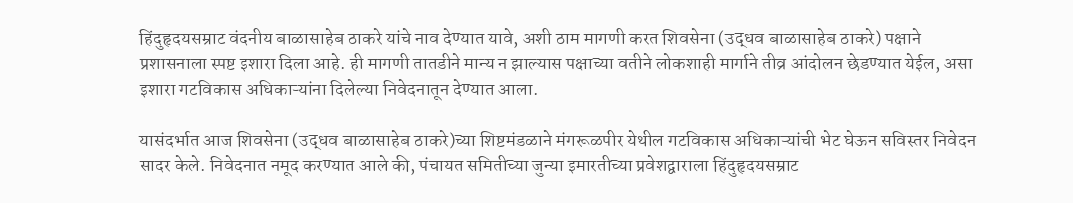हिंदुहृदयसम्राट वंदनीय बाळासाहेब ठाकरे यांचे नाव देण्यात यावे, अशी ठाम मागणी करत शिवसेना (उद्धव बाळासाहेब ठाकरे) पक्षाने प्रशासनाला स्पष्ट इशारा दिला आहे. ही मागणी तातडीने मान्य न झाल्यास पक्षाच्या वतीने लोकशाही मार्गाने तीव्र आंदोलन छेडण्यात येईल, असा इशारा गटविकास अधिकाऱ्यांना दिलेल्या निवेदनातून देण्यात आला.

यासंदर्भात आज शिवसेना (उद्धव बाळासाहेब ठाकरे)च्या शिष्टमंडळाने मंगरूळपीर येथील गटविकास अधिकाऱ्यांची भेट घेऊन सविस्तर निवेदन सादर केले. निवेदनात नमूद करण्यात आले की, पंचायत समितीच्या जुन्या इमारतीच्या प्रवेशद्वाराला हिंदुहृदयसम्राट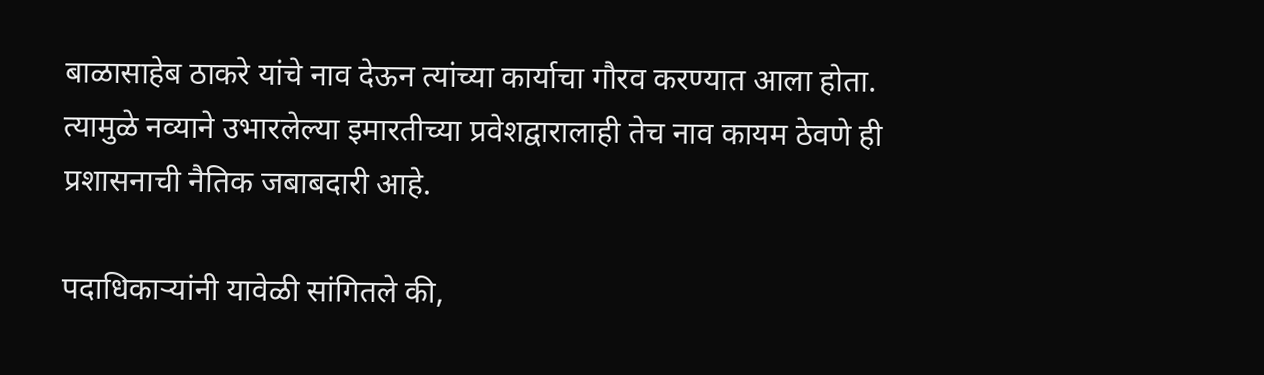बाळासाहेब ठाकरे यांचे नाव देऊन त्यांच्या कार्याचा गौरव करण्यात आला होता. त्यामुळे नव्याने उभारलेल्या इमारतीच्या प्रवेशद्वारालाही तेच नाव कायम ठेवणे ही प्रशासनाची नैतिक जबाबदारी आहे.

पदाधिकाऱ्यांनी यावेळी सांगितले की,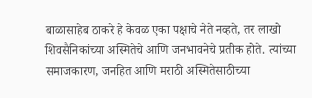बाळासाहेब ठाकरे हे केवळ एका पक्षाचे नेते नव्हते, तर लाखो शिवसैनिकांच्या अस्मितेचे आणि जनभावनेचे प्रतीक होते. त्यांच्या समाजकारण, जनहित आणि मराठी अस्मितेसाठीच्या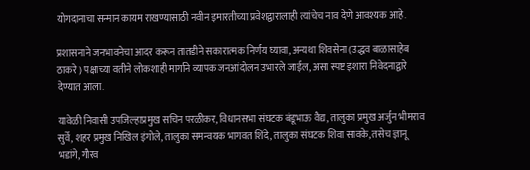योगदानाचा सन्मान कायम राखण्यासाठी नवीन इमारतीच्या प्रवेशद्वारालाही त्यांचेच नाव देणे आवश्यक आहे.

प्रशासनाने जनभावनेचा आदर करून तातडीने सकारात्मक निर्णय घ्यावा, अन्यथा शिवसेना (उद्धव बाळासाहेब ठाकरे) पक्षाच्या वतीने लोकशाही मार्गाने व्यापक जनआंदोलन उभारले जाईल, असा स्पष्ट इशारा निवेदनाद्वारे देण्यात आला.

यावेळी निवासी उपजिल्हाप्रमुख सचिन परळीकर, विधानसभा संघटक बंडूभाऊ वैद्य, तालुका प्रमुख अर्जुन भीमराव सुर्वे, शहर प्रमुख निखिल इंगोले, तालुका समन्वयक भागवत शिंदे, तालुका संघटक शिवा सावके, तसेच ज्ञानू भडांगे, गौरव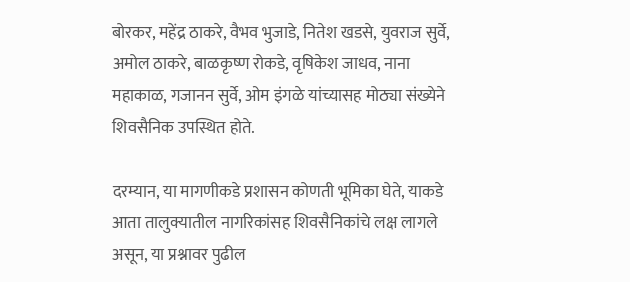बोरकर, महेंद्र ठाकरे, वैभव भुजाडे, नितेश खडसे, युवराज सुर्वे, अमोल ठाकरे, बाळकृष्ण रोकडे, वृषिकेश जाधव, नाना महाकाळ, गजानन सुर्वे, ओम इंगळे यांच्यासह मोठ्या संख्येने शिवसैनिक उपस्थित होते.

दरम्यान, या मागणीकडे प्रशासन कोणती भूमिका घेते, याकडे आता तालुक्यातील नागरिकांसह शिवसैनिकांचे लक्ष लागले असून, या प्रश्नावर पुढील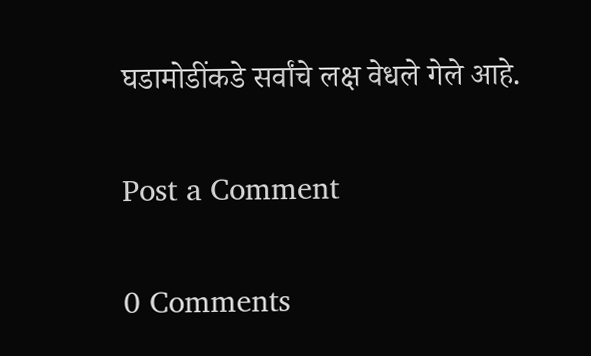घडामोडींकडे सर्वांचे लक्ष वेधले गेले आहे.

Post a Comment

0 Comments